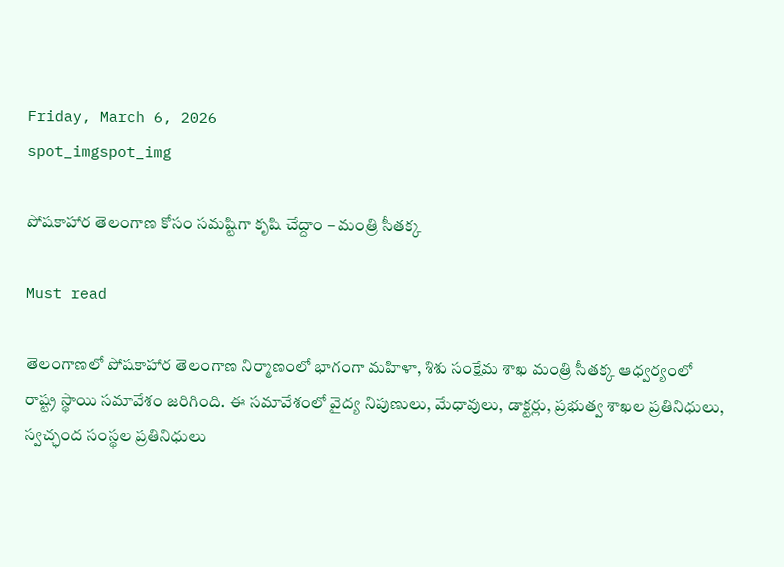Friday, March 6, 2026
spot_imgspot_img

పోషకాహార తెలంగాణ కోసం సమష్టిగా కృషి చేద్దాం – మంత్రి సీతక్క

Must read

తెలంగాణలో పోషకాహార తెలంగాణ నిర్మాణంలో భాగంగా మహిళా, శిశు సంక్షేమ శాఖ మంత్రి సీతక్క ఆధ్వర్యంలో రాష్ట్ర స్థాయి సమావేశం జరిగింది. ఈ సమావేశంలో వైద్య నిపుణులు, మేధావులు, డాక్టర్లు, ప్రభుత్వ శాఖల ప్రతినిధులు, స్వచ్ఛంద సంస్థల ప్రతినిధులు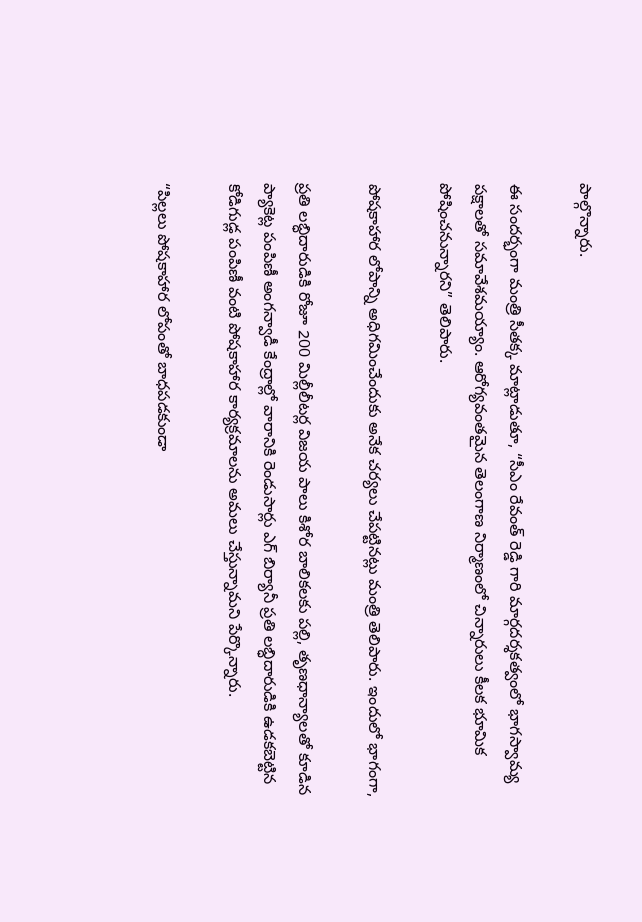పాల్గొన్నారు.

ఈ సందర్భంగా మంత్రి సీతక్క మాట్లాడుతూ, “సీఎం రేవంత్ రెడ్డి గారి మార్గదర్శకత్వంలో భాగస్వామ్య పక్షాలతో సమావేశమయ్యాం. ఆరోగ్యవంతమైన తెలంగాణ నిర్మాణంలో చిన్నారులు కీలక భూమిక పోషించనున్నారని” తెలిపారు.

పోషకాహార లోపాన్ని అధిగమించేందుకు అనేక చర్యలు చేపట్టినట్లు మంత్రి తెలిపారు. ఇందులో భాగంగా,

ప్రతి లబ్ధిదారుడికి రోజూ 200 మిల్లీలీటర్ల విజయ పాలు కిశోర బాలికలకు పల్లి, తృణధాన్యాలతో కూడిన ప్యాకెట్ల పంపిణీ అంగన్వాడీ కేంద్రాల్లో వారానికి రెండుసార్లు ఎగ్ బిర్యానీ ప్రతి లబ్ధిదారుడికి ఉడకబెట్టిన కోడిగుడ్ల పంపిణీ వంటి పోషకాహార కార్యక్రమాలను అమలు చేస్తున్నామని పేర్కొన్నారు.

“పిల్లలు పోషకాహార లోపంతో బాధపడకుండా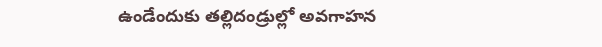ఉండేందుకు తల్లిదండ్రుల్లో అవగాహన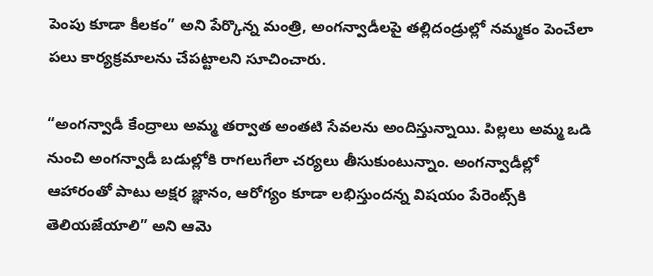పెంపు కూడా కీలకం” అని పేర్కొన్న మంత్రి, అంగన్వాడీలపై తల్లిదండ్రుల్లో నమ్మకం పెంచేలా పలు కార్యక్రమాలను చేపట్టాలని సూచించారు.

“అంగన్వాడీ కేంద్రాలు అమ్మ తర్వాత అంతటి సేవలను అందిస్తున్నాయి. పిల్లలు అమ్మ ఒడి నుంచి అంగన్వాడీ బడుల్లోకి రాగలుగేలా చర్యలు తీసుకుంటున్నాం. అంగన్వాడీల్లో ఆహారంతో పాటు అక్షర జ్ఞానం, ఆరోగ్యం కూడా లభిస్తుందన్న విషయం పేరెంట్స్‌కి తెలియజేయాలి” అని ఆమె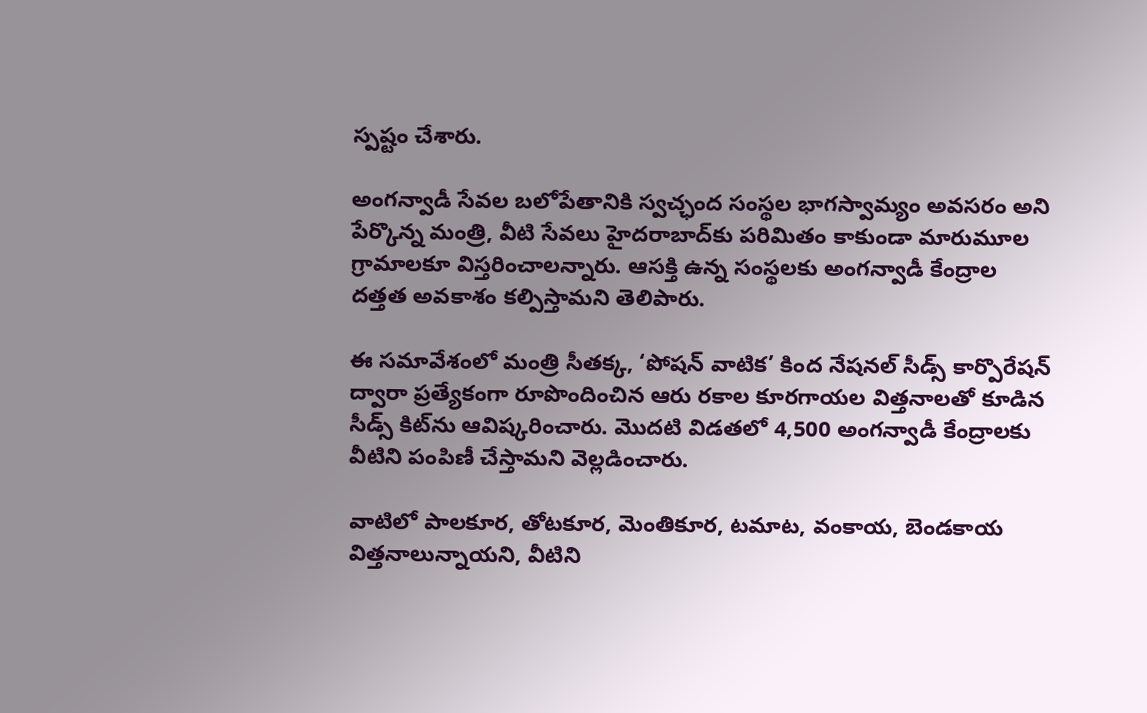స్పష్టం చేశారు.

అంగన్వాడీ సేవల బలోపేతానికి స్వచ్ఛంద సంస్థల భాగస్వామ్యం అవసరం అని పేర్కొన్న మంత్రి, వీటి సేవలు హైదరాబాద్‌కు పరిమితం కాకుండా మారుమూల గ్రామాలకూ విస్తరించాలన్నారు. ఆసక్తి ఉన్న సంస్థలకు అంగన్వాడీ కేంద్రాల దత్తత అవకాశం కల్పిస్తామని తెలిపారు.

ఈ సమావేశంలో మంత్రి సీతక్క, ‘పోషన్ వాటిక’ కింద నేషనల్ సీడ్స్ కార్పొరేషన్ ద్వారా ప్రత్యేకంగా రూపొందించిన ఆరు రకాల కూరగాయల విత్తనాలతో కూడిన సీడ్స్ కిట్‌ను ఆవిష్కరించారు. మొదటి విడతలో 4,500 అంగన్వాడీ కేంద్రాలకు వీటిని పంపిణీ చేస్తామని వెల్లడించారు.

వాటిలో పాలకూర, తోటకూర, మెంతికూర, టమాట, వంకాయ, బెండకాయ విత్తనాలున్నాయని, వీటిని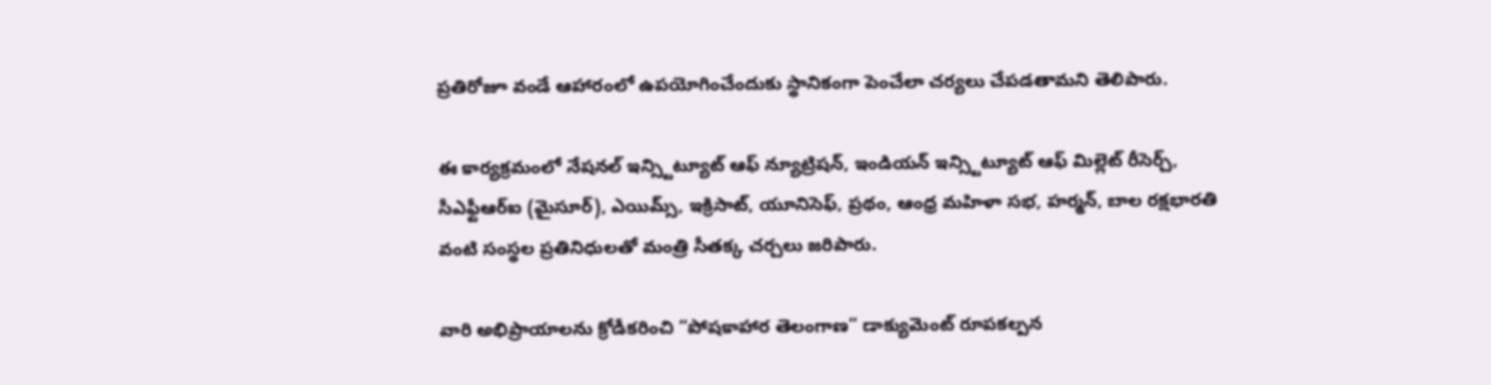ప్రతిరోజూ వండే ఆహారంలో ఉపయోగించేందుకు స్థానికంగా పెంచేలా చర్యలు చేపడతామని తెలిపారు.

ఈ కార్యక్రమంలో నేషనల్ ఇన్స్టిట్యూట్ ఆఫ్ న్యూట్రిషన్, ఇండియన్ ఇన్స్టిట్యూట్ ఆఫ్ మిల్లెట్ రీసెర్చ్, సీఎఫ్టీఆర్‌ఐ (మైసూర్), ఎయిమ్స్, ఇక్రిసాట్, యూనిసెఫ్, ప్రథం, ఆంధ్ర మహిళా సభ, హర్మన్, బాల రక్షభారతి వంటి సంస్థల ప్రతినిధులతో మంత్రి సీతక్క చర్చలు జరిపారు.

వారి అభిప్రాయాలను క్రోడీకరించి “పోషకాహార తెలంగాణ” డాక్యుమెంట్ రూపకల్పన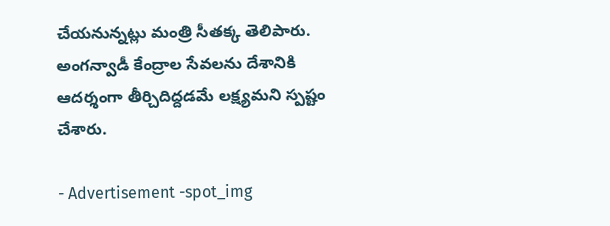చేయనున్నట్లు మంత్రి సీతక్క తెలిపారు. అంగన్వాడీ కేంద్రాల సేవలను దేశానికి ఆదర్శంగా తీర్చిదిద్దడమే లక్ష్యమని స్పష్టం చేశారు.

- Advertisement -spot_img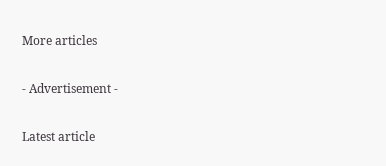More articles

- Advertisement -

Latest article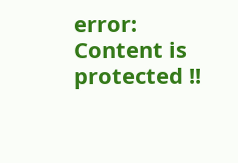error: Content is protected !!